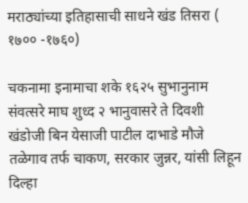मराठ्यांच्या इतिहासाची साधने खंड तिसरा ( १७०० -१७६०)

चकनामा इनामाचा शके १६२५ सुभानुनाम संवत्सरे माघ शुध्द २ भानुवासरे ते दिवशी खंडोजी बिन येसाजी पाटील दाभाडे मौजे तळेगाव तर्फ चाकण, सरकार जुन्नर, यांसी लिहून दिल्हा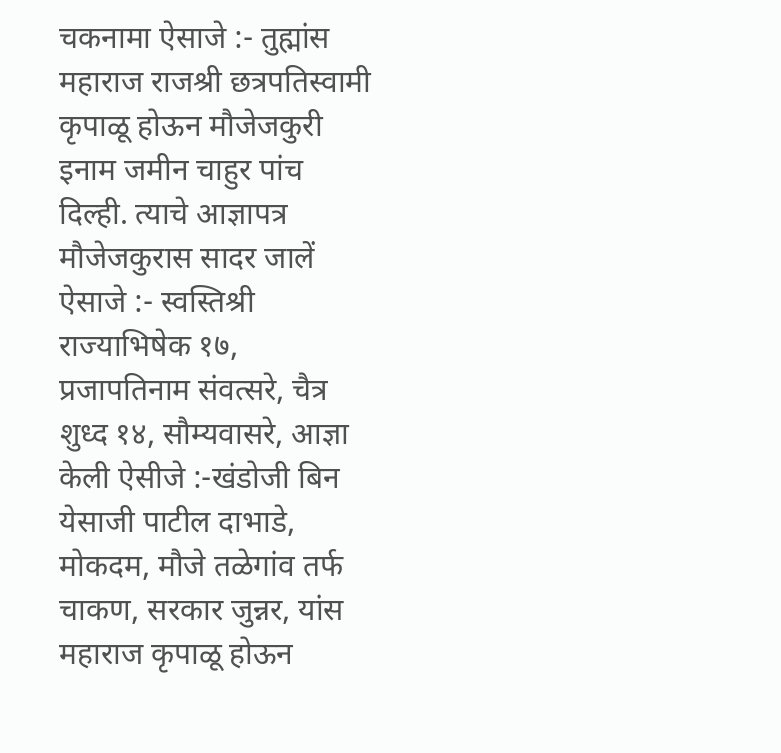चकनामा ऐसाजे :- तुह्मांस महाराज राजश्री छत्रपतिस्वामी कृपाळू होऊन मौजेजकुरी इनाम जमीन चाहुर पांच दिल्ही. त्याचे आज्ञापत्र मौजेजकुरास सादर जालें ऐसाजे :- स्वस्तिश्री राज्याभिषेक १७, प्रजापतिनाम संवत्सरे, चैत्र शुध्द १४, सौम्यवासरे, आज्ञा केली ऐसीजे :-खंडोजी बिन येसाजी पाटील दाभाडे, मोकदम, मौजे तळेगांव तर्फ चाकण, सरकार जुन्नर, यांस महाराज कृपाळू होऊन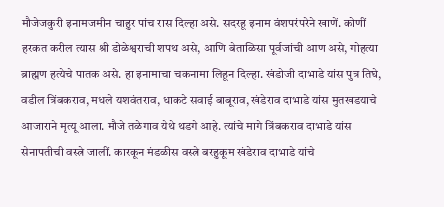मौजेजकुरी इनामजमीन चाहुर पांच रास दिल्हा असे. सदरहू इनाम वंशपरंपरेने खाणें. कोणीं हरकत करील त्यास श्री डोळेश्वराची शपथ असे, आणि बेताळिसा पूर्वजांची आण असे, गोहत्या ब्राह्मण हत्येचे पातक असे. हा इनामाचा चकनामा लिहून दिल्हा. खंडोजी दाभाडे यांस पुत्र तिघे, वडील त्रिंबकराव, मधले यशवंतराव, धाकटे सवाई बाबूराव, खंडेराव दाभाडे यांस मुतखडयाचे आजाराने मृत्यू आला. मौजे तळेगाव येथे थडगे आहे. त्यांचे मागे त्रिंबकराव दाभाडे यांस सेनापतीची वस्त्रे जालीं. कारकून मंडळीस वस्त्रे बरहुकूम खंडेराव दाभाडे यांचे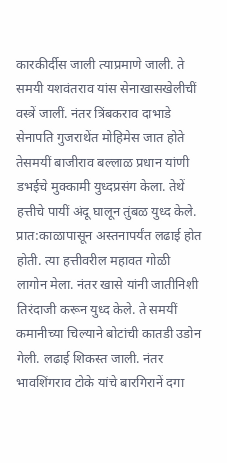कारकीर्दीस जाली त्याप्रमाणे जाली. ते समयी यशवंतराव यांस सेनाखासखेलीचीं वस्त्रें जालीं. नंतर त्रिंबकराव दाभाडे सेनापति गुजराथेंत मोहिमेस जात होते तेसमयीं बाजीराव बल्लाळ प्रधान यांणी डभईचे मुक्कामी युध्दप्रसंग केला. तेथें हत्तीचे पायीं अंदू घालून तुंबळ युध्द केले. प्रात:काळापासून अस्तनापर्यंत लढाई होत होती. त्या हत्तीवरील महावत गोळी लागोन मेला. नंतर खासे यांनी जातीनिशी तिरंदाजी करून युध्द केले. ते समयीं कमानीच्या चिल्याने बोटांची कातडी उडोन गेली. लढाई शिकस्त जाली. नंतर भावशिंगराव टोके यांचे बारगिरानें दगा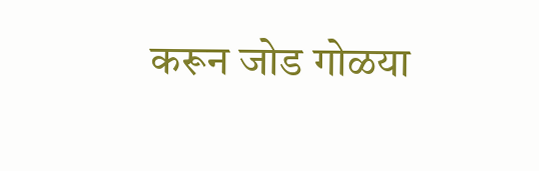करून जोड गोळया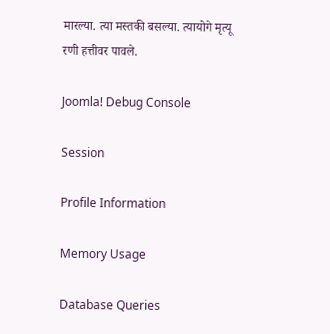मारल्या. त्या मस्तकी बसल्या. त्यायोगे मृत्यू रणी हत्तीवर पावले.

Joomla! Debug Console

Session

Profile Information

Memory Usage

Database Queries